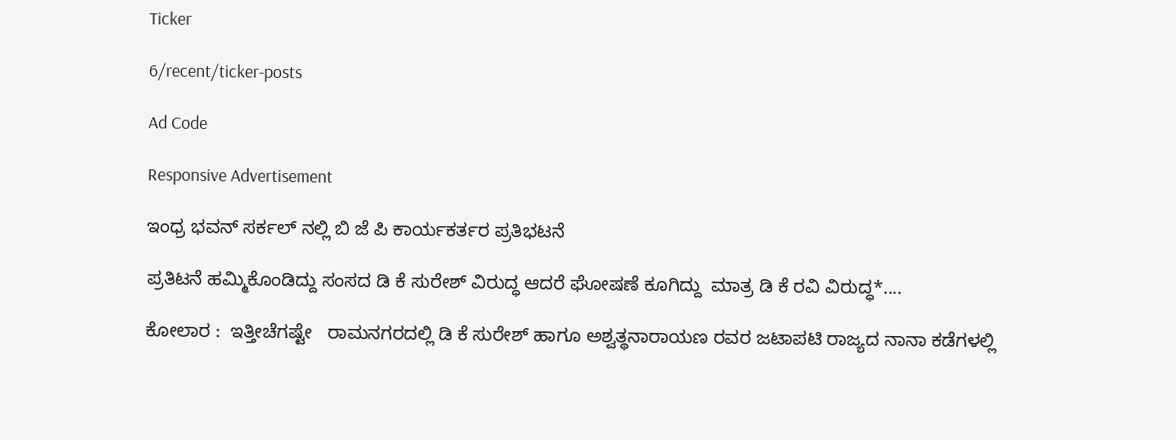Ticker

6/recent/ticker-posts

Ad Code

Responsive Advertisement

ಇಂಧ್ರ ಭವನ್ ಸರ್ಕಲ್ ನಲ್ಲಿ ಬಿ ಜೆ ಪಿ ಕಾರ್ಯಕರ್ತರ ಪ್ರತಿಭಟನೆ

ಪ್ರತಿಟನೆ ಹಮ್ಮಿಕೊಂಡಿದ್ದು ಸಂಸದ ಡಿ ಕೆ ಸುರೇಶ್ ವಿರುದ್ಧ ಆದರೆ ಘೋಷಣೆ ಕೂಗಿದ್ದು  ಮಾತ್ರ ಡಿ ಕೆ ರವಿ ವಿರುದ್ಧ*....

ಕೋಲಾರ :  ಇತ್ತೀಚೆಗಷ್ಟೇ   ರಾಮನಗರದಲ್ಲಿ ಡಿ ಕೆ ಸುರೇಶ್ ಹಾಗೂ ಅಶ್ವತ್ಥನಾರಾಯಣ ರವರ ಜಟಾಪಟಿ ರಾಜ್ಯದ ನಾನಾ ಕಡೆಗಳಲ್ಲಿ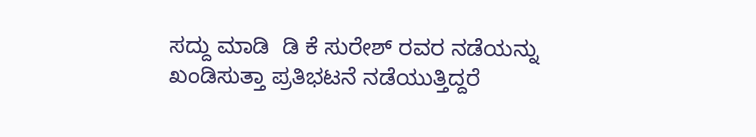ಸದ್ದು ಮಾಡಿ  ಡಿ ಕೆ ಸುರೇಶ್ ರವರ ನಡೆಯನ್ನು ಖಂಡಿಸುತ್ತಾ ಪ್ರತಿಭಟನೆ ನಡೆಯುತ್ತಿದ್ದರೆ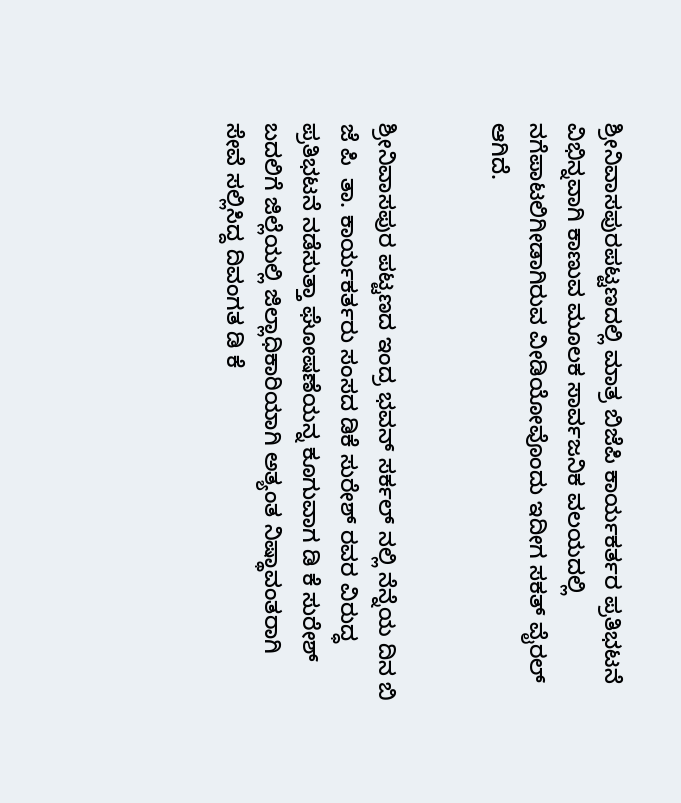ಶ್ರೀನಿವಾಸಪುರಪಟ್ಟಣದಲ್ಲಿ ಮಾತ್ರ ಬಿಜೆಪಿ ಕಾರ್ಯಕರ್ತರ ಪ್ರತಿಭಟನೆ ವಿಭಿನ್ನವಾಗಿ ಕಾಣುವ ಮೂಲಕ ಸಾರ್ವಜನಿಕ ವಲಯದಲ್ಲಿ  ನಗೆಪಾಟಲಿಗೀಡಾಗಿರುವ ವೀಡಿಯೋವೊಂದು ಇದೀಗ ಸಕತ್ ವೈರಲ್ ಆಗಿದೆ.


ಶ್ರೀನಿವಾಸಪುರ ಪಟ್ಟಣದ ಇಂದ್ರ ಭವನ್ ಸರ್ಕಲ್ ನಲ್ಲಿ ನೆನ್ನೆಯ ದಿನ ಬಿ ಜೆ ಪಿ  ತಾ. ಕಾರ್ಯಕರ್ತರು ಸಂಸದ ಡಿಕೆ ಸುರೇಶ್ ರವರ ವಿರುದ್ಧ ಪ್ರತಿಭಟನೆ ನಡೆಸುತ್ತಾ ಘೋಷಣೆಯನ್ನ ಕೂಗುವಾಗ ಡಿ ಕೆ ಸುರೇಶ್ ಬದಲಿಗೆ ಜಿಲ್ಲೆಯಲ್ಲಿ ಜಿಲ್ಲಾಧಿಕಾರಿಯಾಗಿ ಅತ್ಯಂತ ನಿಷ್ಥಾವಂತರಾಗಿ ಸೇವೆ ಸಲ್ಲಿಸಿದ್ದ ದಿವಂಗತ ಡಿ ಕೆ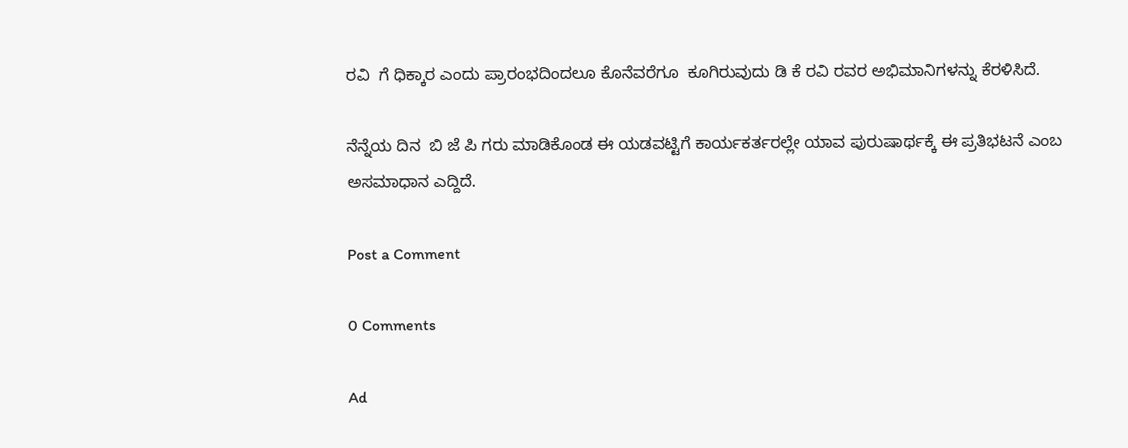ರವಿ  ಗೆ ಧಿಕ್ಕಾರ ಎಂದು ಪ್ರಾರಂಭದಿಂದಲೂ ಕೊನೆವರೆಗೂ  ಕೂಗಿರುವುದು ಡಿ ಕೆ ರವಿ ರವರ ಅಭಿಮಾನಿಗಳನ್ನು ಕೆರಳಿಸಿದೆ.

ನೆನ್ನೆಯ ದಿನ  ಬಿ ಜೆ ಪಿ ಗರು ಮಾಡಿಕೊಂಡ ಈ ಯಡವಟ್ಟಿಗೆ ಕಾರ್ಯಕರ್ತರಲ್ಲೇ ಯಾವ ಪುರುಷಾರ್ಥಕ್ಕೆ ಈ ಪ್ರತಿಭಟನೆ ಎಂಬ ಅಸಮಾಧಾನ ಎದ್ದಿದೆ.

Post a Comment

0 Comments

Ad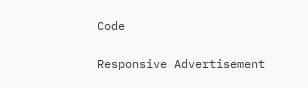Code

Responsive Advertisement